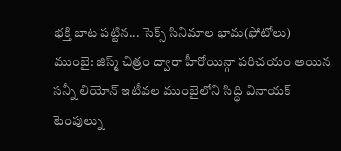భక్తి బాట పట్టిన... సెక్స్ సినిమాల భామ(ఫోటోలు)
ముంబై: జిస్మ్ చిత్రం ద్వారా హీరోయిన్గా పరిచయం అయిన సన్నీ లియోన్ ఇటీవల ముంబైలోని సిద్ధి వినాయక్ టెంపుల్ను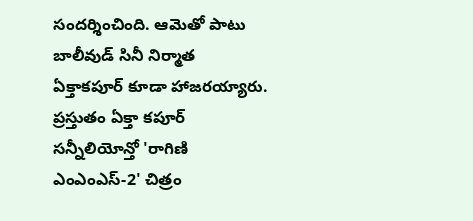సందర్శించింది. ఆమెతో పాటు బాలీవుడ్ సినీ నిర్మాత ఏక్తాకపూర్ కూడా హాజరయ్యారు. ప్రస్తుతం ఏక్తా కపూర్ సన్నీలియోన్తో 'రాగిణి ఎంఎంఎస్-2' చిత్రం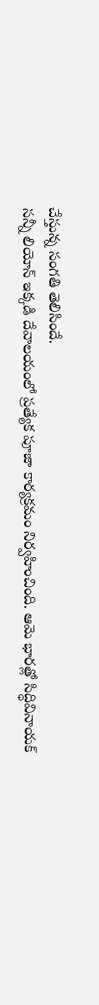చేస్తున్న సంగతి తెలిసిందే.
సన్నీ లియోన్ ఇక్కడి దేవాలయంలో ప్రత్యేక పూజా కార్యక్రమం నిర్వహించింది. ఆమె భారత్లో సిద్ధివినాయక్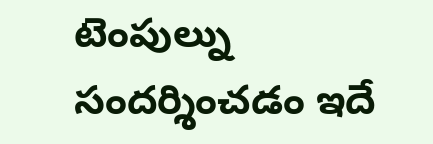టెంపుల్ను సందర్శించడం ఇదే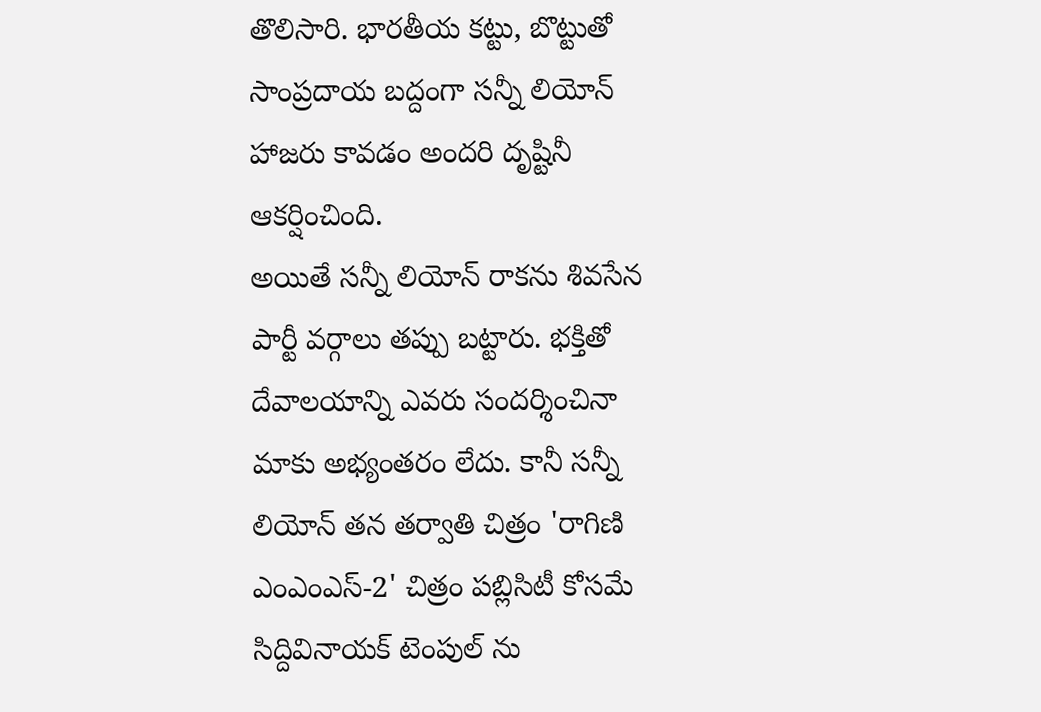తొలిసారి. భారతీయ కట్టు, బొట్టుతో సాంప్రదాయ బద్దంగా సన్నీ లియోన్ హాజరు కావడం అందరి దృష్టినీ ఆకర్షించింది.
అయితే సన్నీ లియోన్ రాకను శివసేన పార్టీ వర్గాలు తప్పు బట్టారు. భక్తితో దేవాలయాన్ని ఎవరు సందర్శించినా మాకు అభ్యంతరం లేదు. కానీ సన్నీ లియోన్ తన తర్వాతి చిత్రం 'రాగిణి ఎంఎంఎస్-2' చిత్రం పబ్లిసిటీ కోసమే సిద్దివినాయక్ టెంపుల్ ను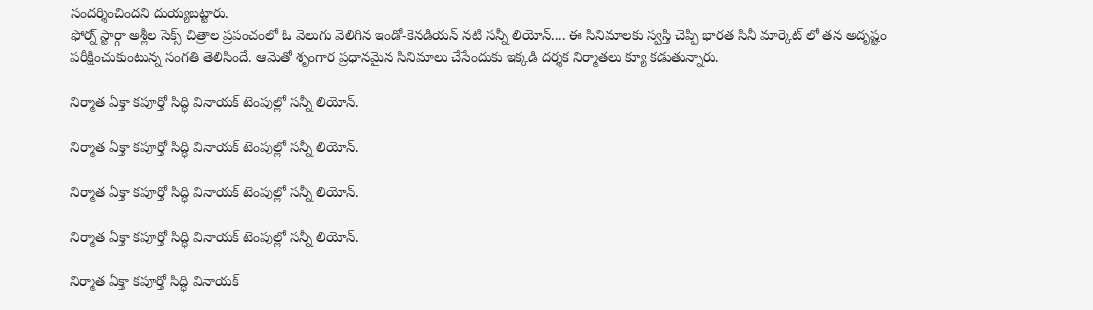సందర్శించిందని దుయ్యబట్టారు.
ఫోర్న్ స్టార్గా అశ్లీల సెక్స్ చిత్రాల ప్రపంచంలో ఓ వెలుగు వెలిగిన ఇండో-కెనడియన్ నటి సన్నీ లియోన్.... ఈ సినిమాలకు స్వస్తి చెప్పి భారత సినీ మార్కెట్ లో తన అదృష్టం పరీక్షించుకుంటున్న సంగతి తెలిసిందే. ఆమెతో శృంగార ప్రధానమైన సినిమాలు చేసేందుకు ఇక్కడి దర్శక నిర్మాతలు క్యూ కడుతున్నారు.

నిర్మాత ఏక్తా కపూర్తో సిద్ధి వినాయక్ టెంపుల్లో సన్నీ లియోన్.

నిర్మాత ఏక్తా కపూర్తో సిద్ధి వినాయక్ టెంపుల్లో సన్నీ లియోన్.

నిర్మాత ఏక్తా కపూర్తో సిద్ధి వినాయక్ టెంపుల్లో సన్నీ లియోన్.

నిర్మాత ఏక్తా కపూర్తో సిద్ధి వినాయక్ టెంపుల్లో సన్నీ లియోన్.

నిర్మాత ఏక్తా కపూర్తో సిద్ధి వినాయక్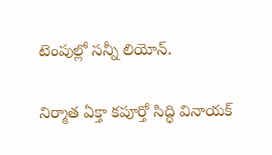టెంపుల్లో సన్నీ లియోన్.

నిర్మాత ఏక్తా కపూర్తో సిద్ధి వినాయక్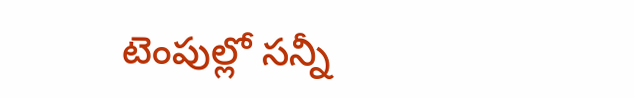టెంపుల్లో సన్నీ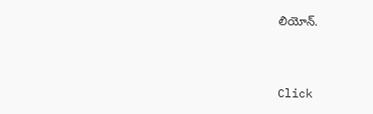లియోన్.


Click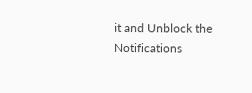it and Unblock the Notifications